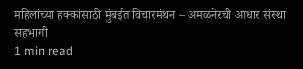महिलांच्या हक्कांसाठी मुंबईत विचारमंथन – अमळनेरची आधार संस्था सहभागी
1 min read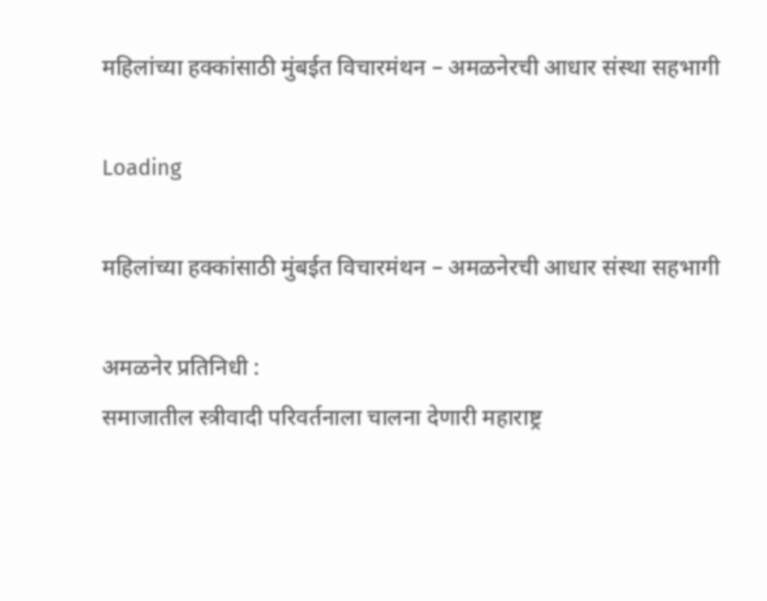महिलांच्या हक्कांसाठी मुंबईत विचारमंथन – अमळनेरची आधार संस्था सहभागी

Loading

महिलांच्या हक्कांसाठी मुंबईत विचारमंथन – अमळनेरची आधार संस्था सहभागी

अमळनेर प्रतिनिधी :
समाजातील स्त्रीवादी परिवर्तनाला चालना देणारी महाराष्ट्र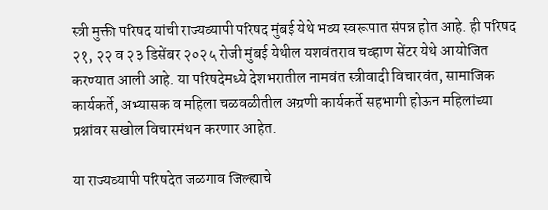स्त्री मुक्ती परिषद यांची राज्यव्यापी परिषद मुंबई येथे भव्य स्वरूपात संपन्न होत आहे. ही परिषद २१, २२ व २३ डिसेंबर २०२५ रोजी मुंबई येथील यशवंतराव चव्हाण सेंटर येथे आयोजित करण्यात आली आहे. या परिषदेमध्ये देशभरातील नामवंत स्त्रीवादी विचारवंत, सामाजिक कार्यकर्ते, अभ्यासक व महिला चळवळीतील अग्रणी कार्यकर्ते सहभागी होऊन महिलांच्या प्रश्नांवर सखोल विचारमंथन करणार आहेत.

या राज्यव्यापी परिषदेत जळगाव जिल्ह्याचे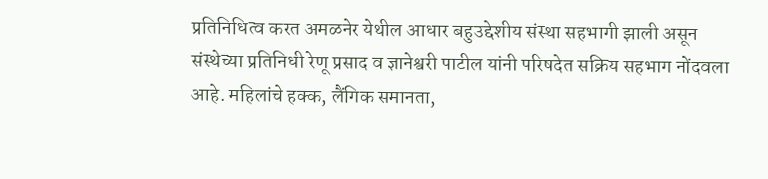प्रतिनिधित्व करत अमळनेर येथील आधार बहुउद्देशीय संस्था सहभागी झाली असून संस्थेच्या प्रतिनिधी रेणू प्रसाद व ज्ञानेश्वरी पाटील यांनी परिषदेत सक्रिय सहभाग नोंदवला आहे. महिलांचे हक्क, लैंगिक समानता,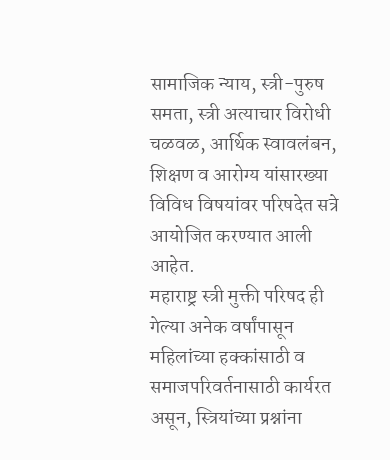सामाजिक न्याय, स्त्री-पुरुष समता, स्त्री अत्याचार विरोधी चळवळ, आर्थिक स्वावलंबन, शिक्षण व आरोग्य यांसारख्या विविध विषयांवर परिषदेत सत्रे आयोजित करण्यात आली आहेत.
महाराष्ट्र स्त्री मुक्ती परिषद ही गेल्या अनेक वर्षांपासून महिलांच्या हक्कांसाठी व समाजपरिवर्तनासाठी कार्यरत असून, स्त्रियांच्या प्रश्नांना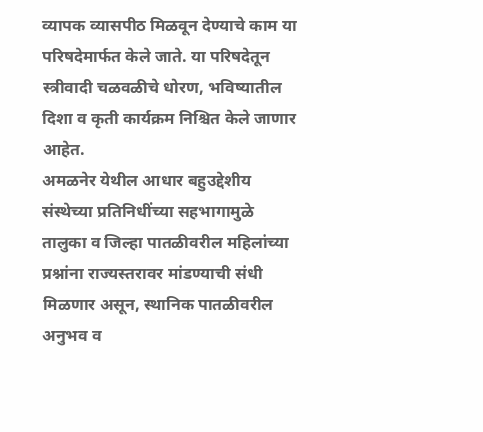व्यापक व्यासपीठ मिळवून देण्याचे काम या परिषदेमार्फत केले जाते. या परिषदेतून स्त्रीवादी चळवळीचे धोरण, भविष्यातील दिशा व कृती कार्यक्रम निश्चित केले जाणार आहेत.
अमळनेर येथील आधार बहुउद्देशीय संस्थेच्या प्रतिनिधींच्या सहभागामुळे तालुका व जिल्हा पातळीवरील महिलांच्या प्रश्नांना राज्यस्तरावर मांडण्याची संधी मिळणार असून, स्थानिक पातळीवरील अनुभव व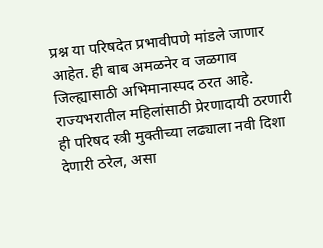प्रश्न या परिषदेत प्रभावीपणे मांडले जाणार आहेत. ही बाब अमळनेर व जळगाव जिल्ह्यासाठी अभिमानास्पद ठरत आहे.
राज्यभरातील महिलांसाठी प्रेरणादायी ठरणारी ही परिषद स्त्री मुक्तीच्या लढ्याला नवी दिशा देणारी ठरेल, असा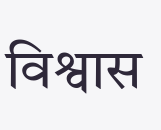विश्वास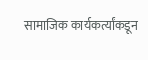सामाजिक कार्यकर्त्यांकडून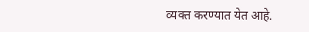व्यक्त करण्यात येत आहे.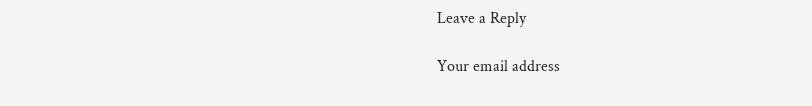Leave a Reply

Your email address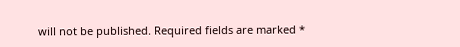will not be published. Required fields are marked *